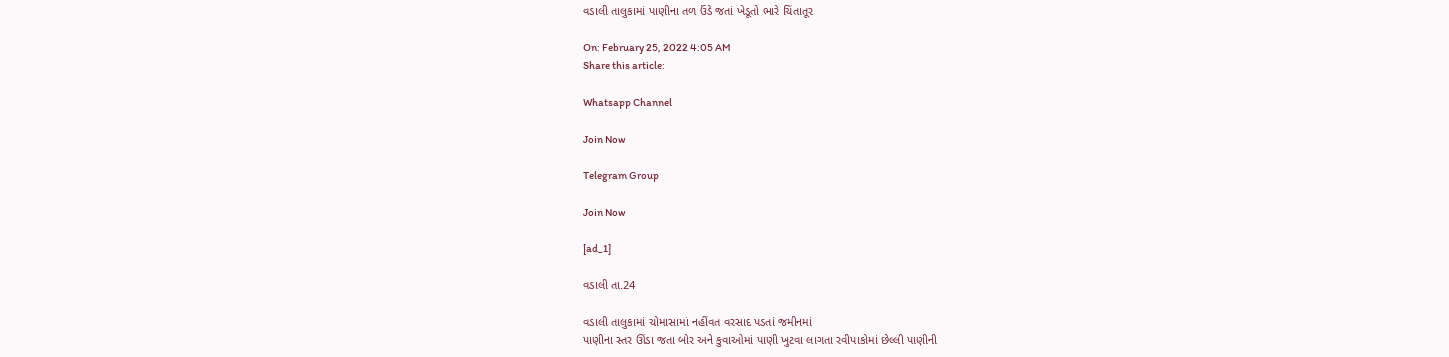વડાલી તાલુકામાં પાણીના તળ ઉંડે જતાં ખેડૂતો ભારે ચિંતાતૂર

On: February 25, 2022 4:05 AM
Share this article:

Whatsapp Channel

Join Now

Telegram Group

Join Now

[ad_1]

વડાલી તા.24

વડાલી તાલુકામાં ચોમાસામાં નહીંવત વરસાદ પડતાં જમીનમાં
પાણીના સ્તર ઊંડા જતા બોર અને કુવાઓમાં પાણી ખુટવા લાગતા રવીપાકોમાં છેલ્લી પાણીની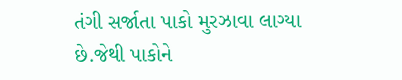તંગી સર્જાતા પાકો મુરઝાવા લાગ્યા છે.જેથી પાકોને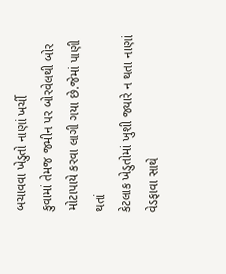બચાવવા ખેડુતો નાણાં ખર્ચી
કુવામાં તેમજ જમીન પર બોરવેલથી બોર મોટાપાયે કરવા લાગી ગયા છે.જેમાં પાણી થતાં
કેટલાક ખેડુતોમાં ખુશી જ્યારે ન થતા નાણાં વેડફાવા સાથે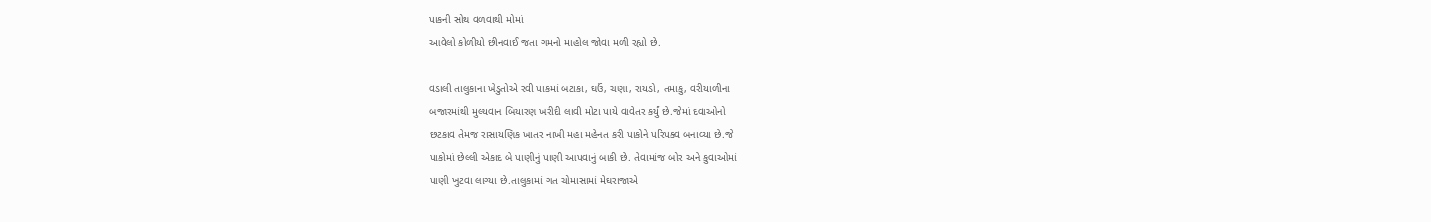પાકની સોથ વળવાથી મોમાં
આવેલો કોળીયો છીનવાઈ જતા ગમનો માહોલ જોવા મળી રહ્યો છે.

વડાલી તાલુકાના ખેડુતોએ રવી પાકમાં બટાકા, ઘઉં, ચણા, રાયડો, તમાકુ, વરીયાળીના
બજારમાંથી મુલ્યવાન બિયારણ ખરીદી લાવી મોટા પાયે વાવેતર કર્યું છે.જેમાં દવાઓનો
છટકાવ તેમજ રાસાયણિક ખાતર નાખી મહા મહેનત કરી પાકોને પરિપક્વ બનાવ્યા છે.જે
પાકોમાં છેલ્લી એકાદ બે પાણીનું પાણી આપવાનું બાકી છે. તેવામાંજ બોર અને કુવાઓમાં
પાણી ખુટવા લાગ્યા છે.તાલુકામાં ગત ચોમાસામાં મેઘરાજાએ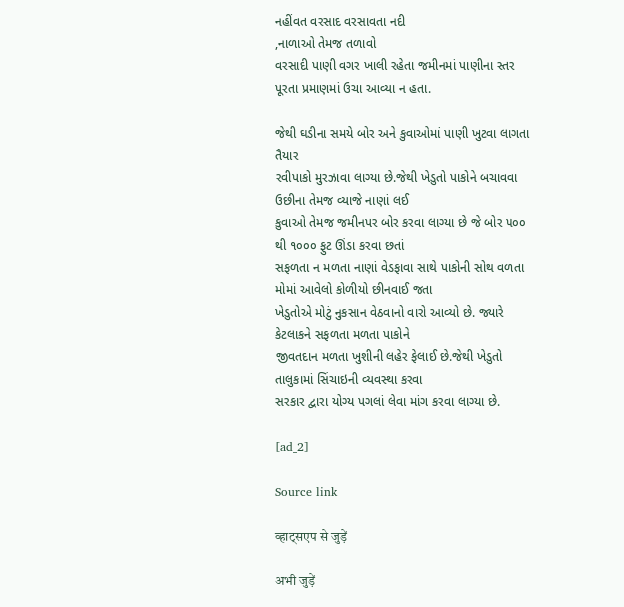નહીંવત વરસાદ વરસાવતા નદી
,નાળાઓ તેમજ તળાવો
વરસાદી પાણી વગર ખાલી રહેતા જમીનમાં પાણીના સ્તર પૂરતા પ્રમાણમાં ઉચા આવ્યા ન હતા.

જેથી ઘડીના સમયે બોર અને કુવાઓમાં પાણી ખુટવા લાગતા તૈયાર
રવીપાકો મુરઝાવા લાગ્યા છે.જેથી ખેડુતો પાકોને બચાવવા ઉછીના તેમજ વ્યાજે નાણાં લઈ
કુવાઓ તેમજ જમીનપર બોર કરવા લાગ્યા છે જે બોર ૫૦૦ થી ૧૦૦૦ ફુટ ઊંડા કરવા છતાં
સફળતા ન મળતા નાણાં વેડફાવા સાથે પાકોની સોથ વળતા મોમાં આવેલો કોળીયો છીનવાઈ જતા
ખેડુતોએ મોટું નુકસાન વેઠવાનો વારો આવ્યો છે. જ્યારે કેટલાકને સફળતા મળતા પાકોને
જીવતદાન મળતા ખુશીની લહેર ફેલાઈ છે.જેથી ખેડુતો તાલુકામાં સિંચાઇની વ્યવસ્થા કરવા
સરકાર દ્વારા યોગ્ય પગલાં લેવા માંગ કરવા લાગ્યા છે.

[ad_2]

Source link

व्हाट्सएप से जुड़ें

अभी जुड़ें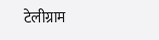टेलीग्राम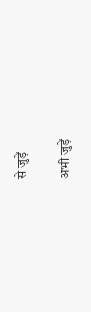से जुड़ें

अभी जुड़ें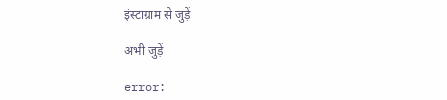इंस्टाग्राम से जुड़ें

अभी जुड़ें

error: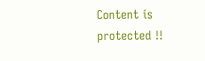Content is protected !!